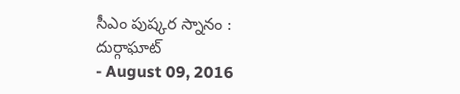సీఎం పుష్కర స్నానం : దుర్గాఘాట్
- August 09, 2016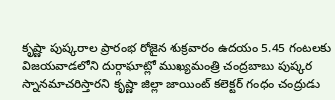కృష్ణా పుష్కరాల ప్రారంభ రోజైన శుక్రవారం ఉదయం 5.45 గంటలకు విజయవాడలోని దుర్గాఘాట్లో ముఖ్యమంత్రి చంద్రబాబు పుష్కర స్నానమాచరిస్తారని కృష్ణా జిల్లా జాయింట్ కలెక్టర్ గంధం చంద్రుడు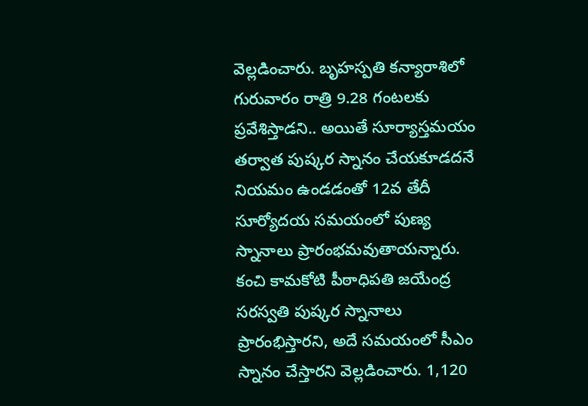వెల్లడించారు. బృహస్పతి కన్యారాశిలో గురువారం రాత్రి 9.28 గంటలకు ప్రవేశిస్తాడని.. అయితే సూర్యాస్తమయం తర్వాత పుష్కర స్నానం చేయకూడదనే నియమం ఉండడంతో 12వ తేదీ సూర్యోదయ సమయంలో పుణ్య స్నానాలు ప్రారంభమవుతాయన్నారు. కంచి కామకోటి పీఠాధిపతి జయేంద్ర సరస్వతి పుష్కర స్నానాలు ప్రారంభిస్తారని, అదే సమయంలో సీఎం స్నానం చేస్తారని వెల్లడించారు. 1,120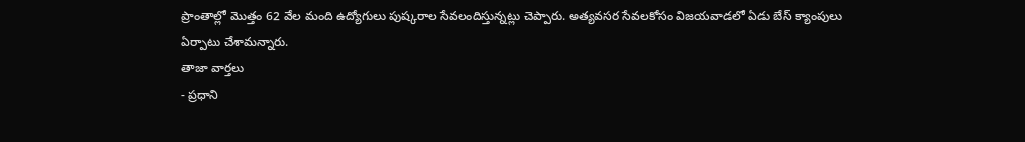ప్రాంతాల్లో మొత్తం 62 వేల మంది ఉద్యోగులు పుష్కరాల సేవలందిస్తున్నట్లు చెప్పారు. అత్యవసర సేవలకోసం విజయవాడలో ఏడు బేస్ క్యాంపులు ఏర్పాటు చేశామన్నారు.
తాజా వార్తలు
- ప్రధాని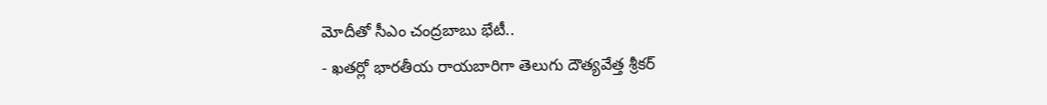మోదీతో సీఎం చంద్రబాబు భేటీ..
- ఖతర్లో భారతీయ రాయబారిగా తెలుగు దౌత్యవేత్త శ్రీకర్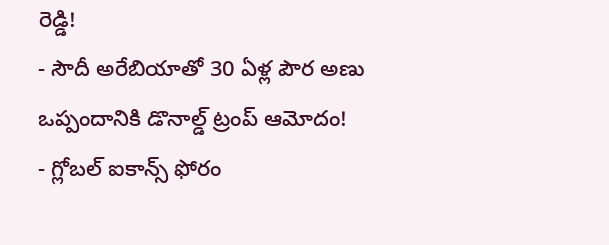రెడ్డి!
- సౌదీ అరేబియాతో 30 ఏళ్ల పౌర అణు ఒప్పందానికి డొనాల్డ్ ట్రంప్ ఆమోదం!
- గ్లోబల్ ఐకాన్స్ ఫోరం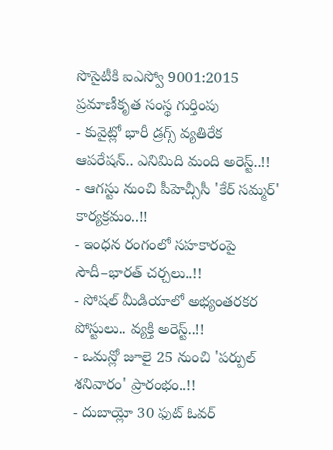సొసైటీకి ఐఎస్వో 9001:2015 ప్రమాణీకృత సంస్థ గుర్తింపు
- కువైట్లో భారీ డ్రగ్స్ వ్యతిరేక ఆపరేషన్.. ఎనిమిది మంది అరెస్ట్..!!
- ఆగస్టు నుంచి పీహెచ్సీసీ 'కేర్ సమ్మర్' కార్యక్రమం..!!
- ఇంధన రంగంలో సహకారంపై సౌదీ–భారత్ చర్చలు..!!
- సోషల్ మీడియాలో అభ్యంతరకర పోస్టులు.. వ్యక్తి అరెస్ట్..!!
- ఒమన్లో జూలై 25 నుంచి 'పర్పుల్ శనివారం' ప్రారంభం..!!
- దుబాయ్లో 30 ఫుట్ ఓవర్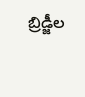బ్రిడ్జీల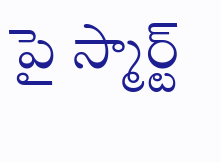పై స్మార్ట్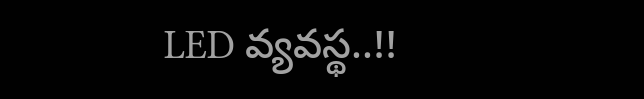LED వ్యవస్థ..!!